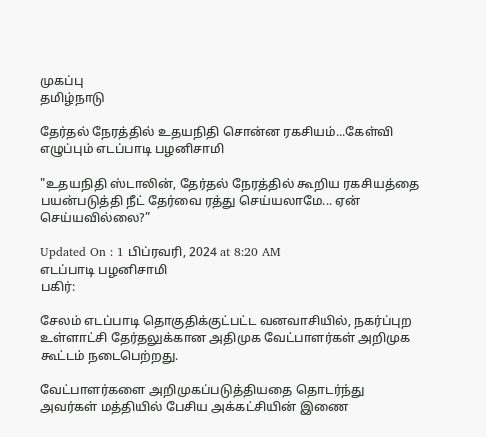முகப்பு
தமிழ்நாடு

தேர்தல் நேரத்தில் உதயநிதி சொன்ன ரகசியம்...கேள்வி எழுப்பும் எடப்பாடி பழனிசாமி

"உதயநிதி ஸ்டாலின், தேர்தல் நேரத்தில் கூறிய ரகசியத்தை பயன்படுத்தி நீட் தேர்வை ரத்து செய்யலாமே... ஏன் செய்யவில்லை?”

Updated On : 1 பிப்ரவரி, 2024 at 8:20 AM
எடப்பாடி பழனிசாமி
பகிர்:

சேலம் எடப்பாடி தொகுதிக்குட்பட்ட வனவாசியில், நகர்ப்புற உள்ளாட்சி தேர்தலுக்கான அதிமுக வேட்பாளர்கள் அறிமுக கூட்டம் நடைபெற்றது.

வேட்பாளர்களை அறிமுகப்படுத்தியதை தொடர்ந்து அவர்கள் மத்தியில் பேசிய அக்கட்சியின் இணை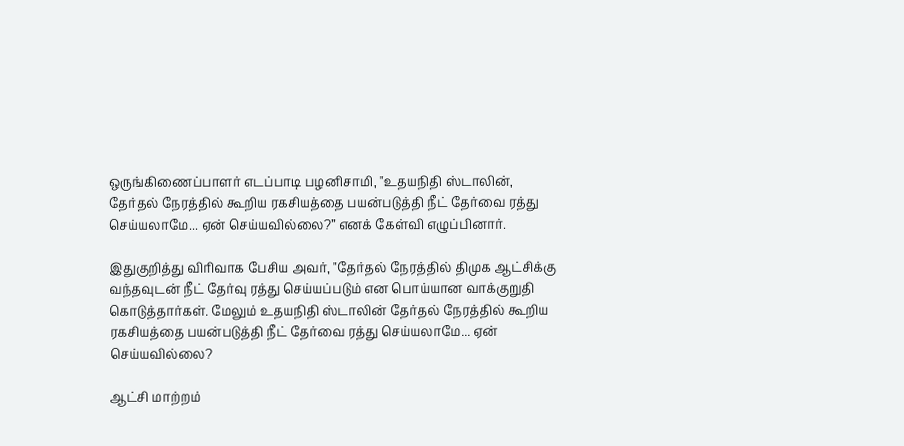ஒருங்கிணைப்பாளர் எடப்பாடி பழனிசாமி, "உதயநிதி ஸ்டாலின், தேர்தல் நேரத்தில் கூறிய ரகசியத்தை பயன்படுத்தி நீட் தேர்வை ரத்து செய்யலாமே... ஏன் செய்யவில்லை?” எனக் கேள்வி எழுப்பினார்.

இதுகுறித்து விரிவாக பேசிய அவர், "தேர்தல் நேரத்தில் திமுக ஆட்சிக்கு வந்தவுடன் நீட் தேர்வு ரத்து செய்யப்படும் என பொய்யான வாக்குறுதி கொடுத்தார்கள். மேலும் உதயநிதி ஸ்டாலின் தேர்தல் நேரத்தில் கூறிய ரகசியத்தை பயன்படுத்தி நீட் தேர்வை ரத்து செய்யலாமே... ஏன் செய்யவில்லை?

ஆட்சி மாற்றம்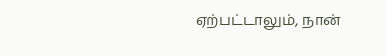ஏற்பட்டாலும், நான்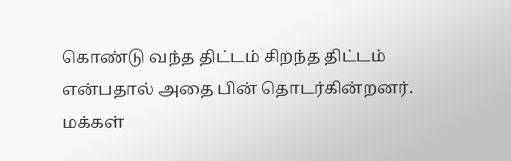கொண்டு வந்த திட்டம் சிறந்த திட்டம் என்பதால் அதை பின் தொடர்கின்றனர். மக்கள்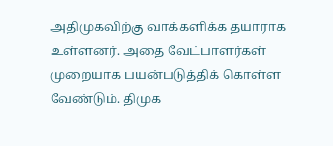அதிமுகவிற்கு வாக்களிக்க தயாராக உள்ளனர். அதை வேட்பாளர்கள் முறையாக பயன்படுத்திக் கொள்ள வேண்டும். திமுக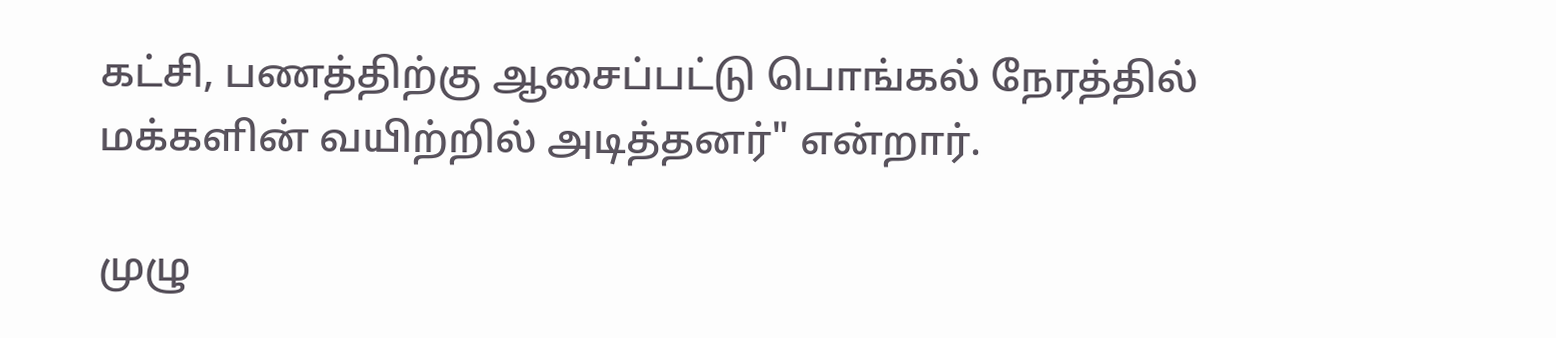கட்சி, பணத்திற்கு ஆசைப்பட்டு பொங்கல் நேரத்தில் மக்களின் வயிற்றில் அடித்தனர்" என்றார்.

முழு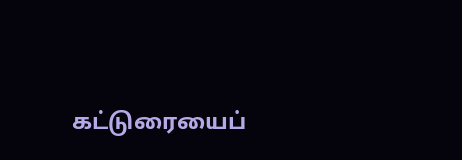கட்டுரையைப்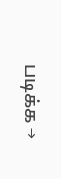படிக்க →